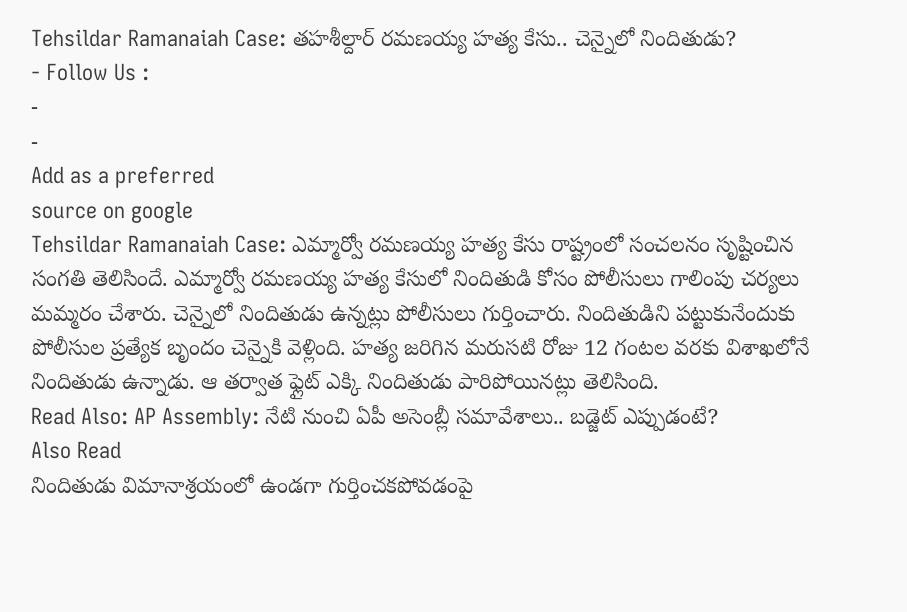Tehsildar Ramanaiah Case: తహశీల్దార్ రమణయ్య హత్య కేసు.. చెన్నైలో నిందితుడు?
- Follow Us :
-
-
Add as a preferred
source on google
Tehsildar Ramanaiah Case: ఎమ్మార్వో రమణయ్య హత్య కేసు రాష్ట్రంలో సంచలనం సృష్టించిన సంగతి తెలిసిందే. ఎమ్మార్వో రమణయ్య హత్య కేసులో నిందితుడి కోసం పోలీసులు గాలింపు చర్యలు మమ్మరం చేశారు. చెన్నైలో నిందితుడు ఉన్నట్లు పోలీసులు గుర్తించారు. నిందితుడిని పట్టుకునేందుకు పోలీసుల ప్రత్యేక బృందం చెన్నైకి వెళ్లింది. హత్య జరిగిన మరుసటి రోజు 12 గంటల వరకు విశాఖలోనే నిందితుడు ఉన్నాడు. ఆ తర్వాత ఫ్లైట్ ఎక్కి నిందితుడు పారిపోయినట్లు తెలిసింది.
Read Also: AP Assembly: నేటి నుంచి ఏపీ అసెంబ్లీ సమావేశాలు.. బడ్జెట్ ఎప్పుడంటే?
Also Read
నిందితుడు విమానాశ్రయంలో ఉండగా గుర్తించకపోవడంపై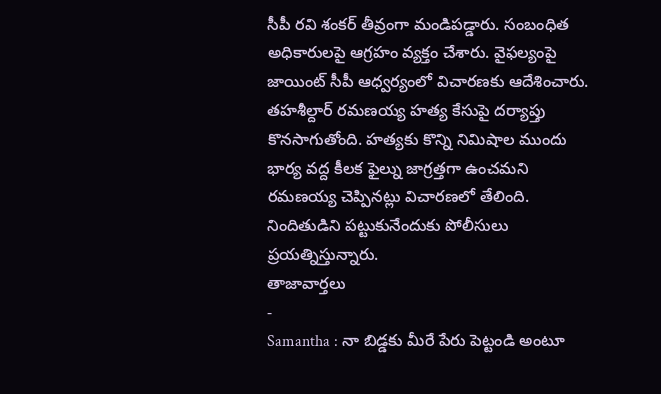సీపీ రవి శంకర్ తీవ్రంగా మండిపడ్డారు. సంబంధిత అధికారులపై ఆగ్రహం వ్యక్తం చేశారు. వైఫల్యంపై జాయింట్ సీపీ ఆధ్వర్యంలో విచారణకు ఆదేశించారు. తహశీల్దార్ రమణయ్య హత్య కేసుపై దర్యాప్తు కొనసాగుతోంది. హత్యకు కొన్ని నిమిషాల ముందు భార్య వద్ద కీలక ఫైల్ను జాగ్రత్తగా ఉంచమని రమణయ్య చెప్పినట్లు విచారణలో తేలింది. నిందితుడిని పట్టుకునేందుకు పోలీసులు ప్రయత్నిస్తున్నారు.
తాజావార్తలు
-
Samantha : నా బిడ్డకు మీరే పేరు పెట్టండి అంటూ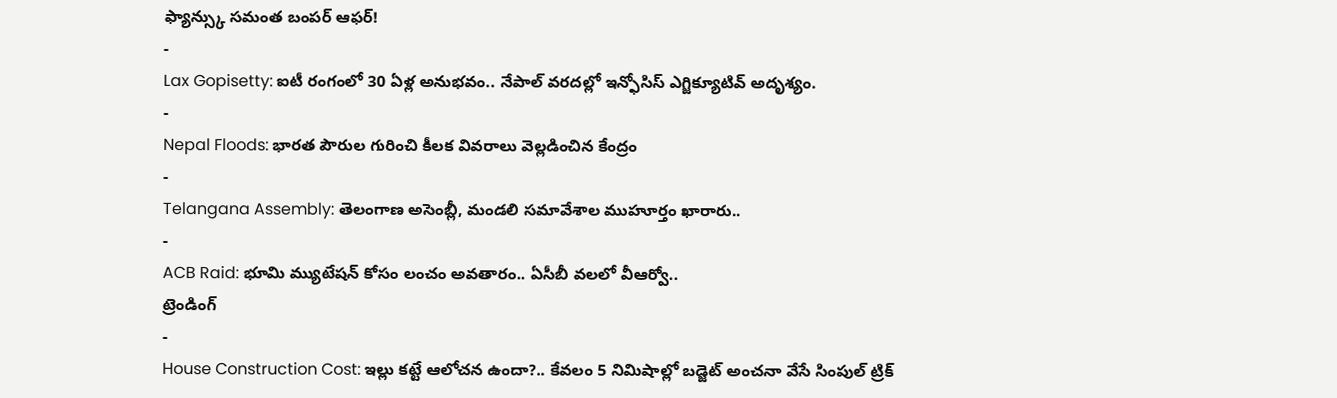ఫ్యాన్స్కు సమంత బంపర్ ఆఫర్!
-
Lax Gopisetty: ఐటీ రంగంలో 30 ఏళ్ల అనుభవం.. నేపాల్ వరదల్లో ఇన్ఫోసిస్ ఎగ్జిక్యూటివ్ అదృశ్యం.
-
Nepal Floods: భారత పౌరుల గురించి కీలక వివరాలు వెల్లడించిన కేంద్రం
-
Telangana Assembly: తెలంగాణ అసెంబ్లీ, మండలి సమావేశాల ముహూర్తం ఖారారు..
-
ACB Raid: భూమి మ్యుటేషన్ కోసం లంచం అవతారం.. ఏసీబీ వలలో వీఆర్వో..
ట్రెండింగ్
-
House Construction Cost: ఇల్లు కట్టే ఆలోచన ఉందా?.. కేవలం 5 నిమిషాల్లో బడ్జెట్ అంచనా వేసే సింపుల్ ట్రిక్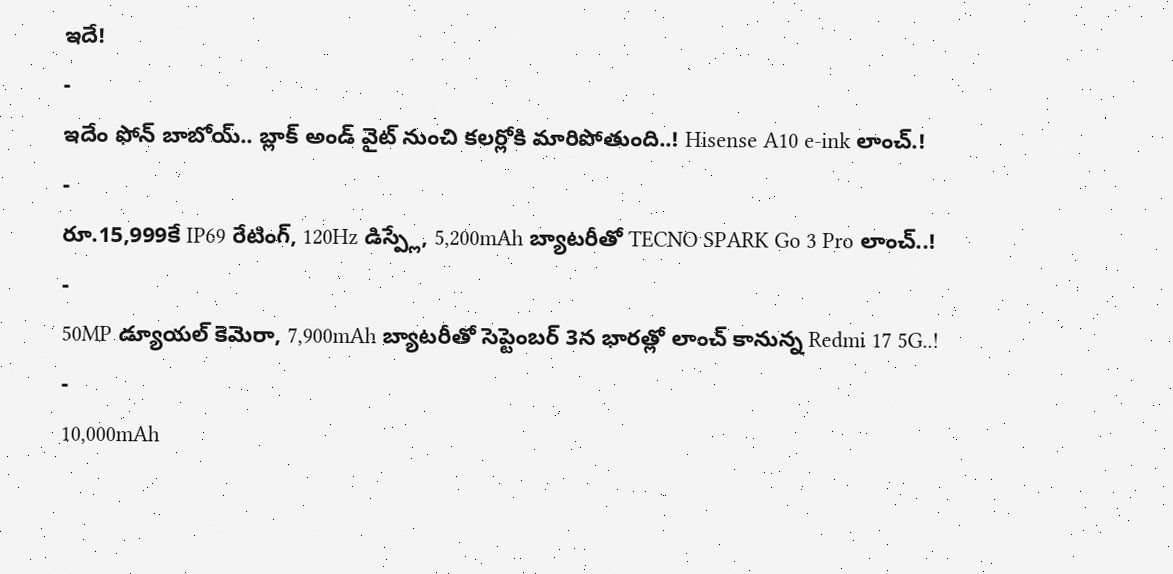ఇదే!
-
ఇదేం ఫోన్ బాబోయ్.. బ్లాక్ అండ్ వైట్ నుంచి కలర్లోకి మారిపోతుంది..! Hisense A10 e-ink లాంచ్.!
-
రూ.15,999కే IP69 రేటింగ్, 120Hz డిస్ప్లే, 5,200mAh బ్యాటరీతో TECNO SPARK Go 3 Pro లాంచ్..!
-
50MP డ్యూయల్ కెమెరా, 7,900mAh బ్యాటరీతో సెప్టెంబర్ 3న భారత్లో లాంచ్ కానున్న Redmi 17 5G..!
-
10,000mAh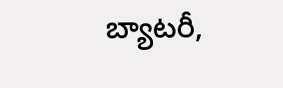బ్యాటరీ,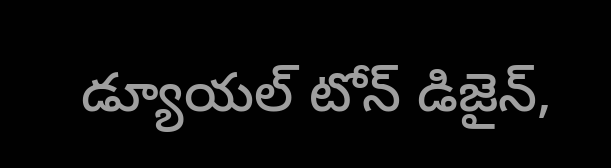డ్యూయల్ టోన్ డిజైన్,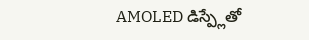AMOLED డిస్ప్లేతో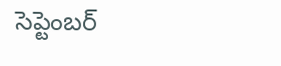సెప్టెంబర్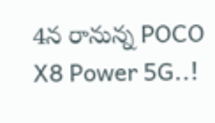4న రానున్న POCO X8 Power 5G..!